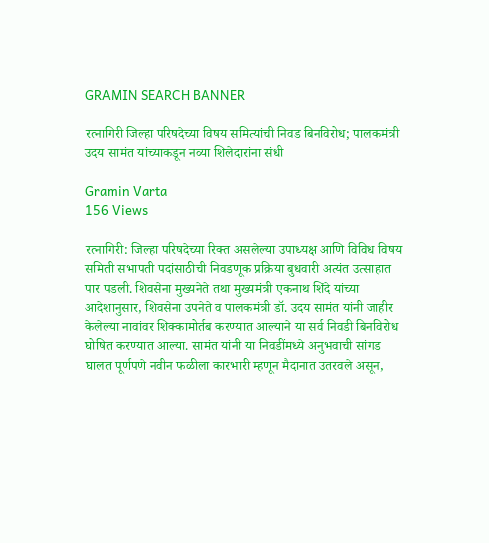GRAMIN SEARCH BANNER

रत्नागिरी जिल्हा परिषदेच्या विषय समित्यांची निवड बिनविरोध; पालकमंत्री उदय सामंत यांच्याकडून नव्या शिलेदारांना संधी

Gramin Varta
156 Views

रत्नागिरी: जिल्हा परिषदेच्या रिक्त असलेल्या उपाध्यक्ष आणि विविध विषय समिती सभापती पदांसाठीची निवडणूक प्रक्रिया बुधवारी अत्यंत उत्साहात पार पडली. शिवसेना मुख्यनेते तथा मुख्यमंत्री एकनाथ शिंदे यांच्या आदेशानुसार, शिवसेना उपनेते व पालकमंत्री डॉ. उदय सामंत यांनी जाहीर केलेल्या नावांवर शिक्कामोर्तब करण्यात आल्याने या सर्व निवडी बिनविरोध घोषित करण्यात आल्या. सामंत यांनी या निवडींमध्ये अनुभवाची सांगड घालत पूर्णपणे नवीन फळीला कारभारी म्हणून मैदानात उतरवले असून,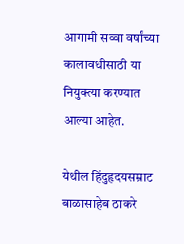आगामी सव्वा वर्षांच्या कालावधीसाठी या नियुक्त्या करण्यात आल्या आहेत.

येथील हिंदुहृदयसम्राट बाळासाहेब ठाकरे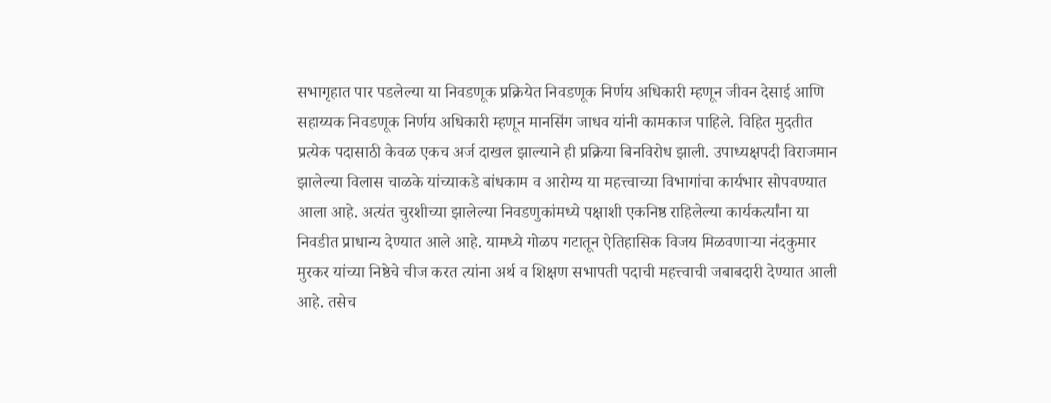सभागृहात पार पडलेल्या या निवडणूक प्रक्रियेत निवडणूक निर्णय अधिकारी म्हणून जीवन देसाई आणि सहाय्यक निवडणूक निर्णय अधिकारी म्हणून मानसिंग जाधव यांनी कामकाज पाहिले. विहित मुदतीत प्रत्येक पदासाठी केवळ एकच अर्ज दाखल झाल्याने ही प्रक्रिया बिनविरोध झाली. उपाध्यक्षपदी विराजमान झालेल्या विलास चाळके यांच्याकडे बांधकाम व आरोग्य या महत्त्वाच्या विभागांचा कार्यभार सोपवण्यात आला आहे. अत्यंत चुरशीच्या झालेल्या निवडणुकांमध्ये पक्षाशी एकनिष्ठ राहिलेल्या कार्यकर्त्यांना या निवडीत प्राधान्य देण्यात आले आहे. यामध्ये गोळप गटातून ऐतिहासिक विजय मिळवणाऱ्या नंदकुमार मुरकर यांच्या निष्ठेचे चीज करत त्यांना अर्थ व शिक्षण सभापती पदाची महत्त्वाची जबाबदारी देण्यात आली आहे. तसेच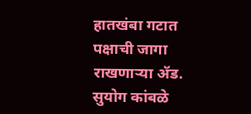हातखंबा गटात पक्षाची जागा राखणाऱ्या ॲड. सुयोग कांबळे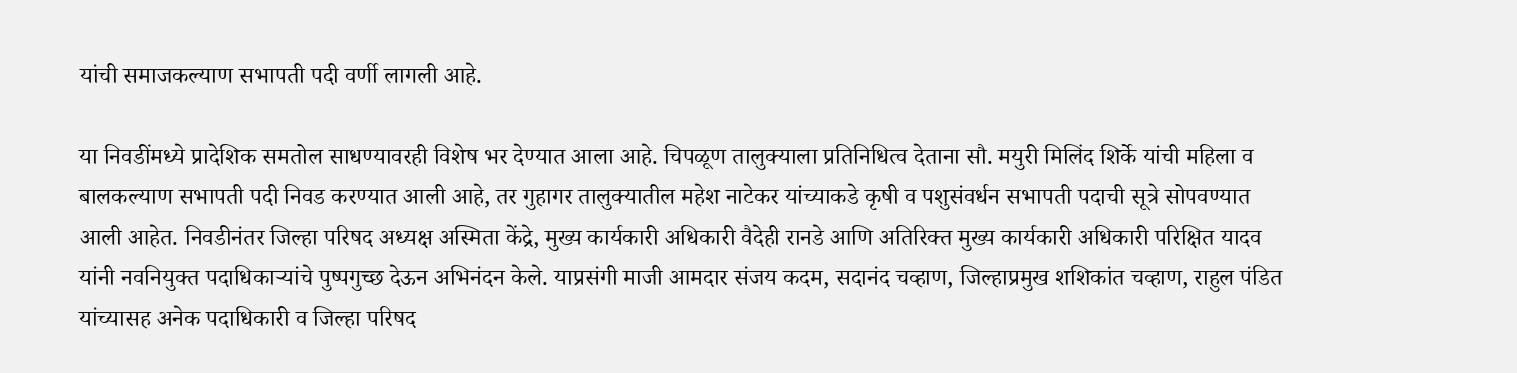यांची समाजकल्याण सभापती पदी वर्णी लागली आहे.

या निवडींमध्ये प्रादेशिक समतोल साधण्यावरही विशेष भर देण्यात आला आहे. चिपळूण तालुक्याला प्रतिनिधित्व देताना सौ. मयुरी मिलिंद शिर्के यांची महिला व बालकल्याण सभापती पदी निवड करण्यात आली आहे, तर गुहागर तालुक्यातील महेश नाटेकर यांच्याकडे कृषी व पशुसंवर्धन सभापती पदाची सूत्रे सोपवण्यात आली आहेत. निवडीनंतर जिल्हा परिषद अध्यक्ष अस्मिता केंद्रे, मुख्य कार्यकारी अधिकारी वैदेही रानडे आणि अतिरिक्त मुख्य कार्यकारी अधिकारी परिक्षित यादव यांनी नवनियुक्त पदाधिकाऱ्यांचे पुष्पगुच्छ देऊन अभिनंदन केले. याप्रसंगी माजी आमदार संजय कदम, सदानंद चव्हाण, जिल्हाप्रमुख शशिकांत चव्हाण, राहुल पंडित यांच्यासह अनेक पदाधिकारी व जिल्हा परिषद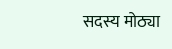सदस्य मोठ्या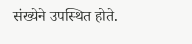संख्येने उपस्थित होते.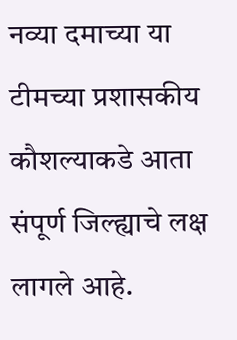नव्या दमाच्या या टीमच्या प्रशासकीय कौशल्याकडे आता संपूर्ण जिल्ह्याचे लक्ष लागले आहे.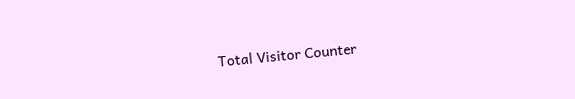Total Visitor Counter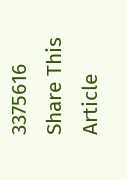3375616
Share This Article